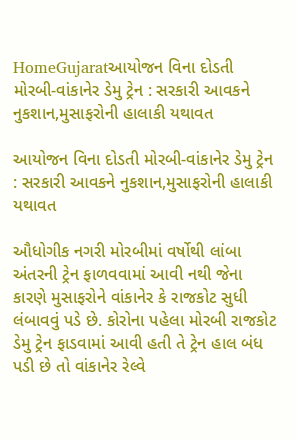HomeGujaratઆયોજન વિના દોડતી મોરબી-વાંકાનેર ડેમુ ટ્રેન : સરકારી આવકને નુકશાન,મુસાફરોની હાલાકી યથાવત

આયોજન વિના દોડતી મોરબી-વાંકાનેર ડેમુ ટ્રેન : સરકારી આવકને નુકશાન,મુસાફરોની હાલાકી યથાવત

ઔધોગીક નગરી મોરબીમાં વર્ષોથી લાંબા અંતરની ટ્રેન ફાળવવામાં આવી નથી જેના કારણે મુસાફરોને વાંકાનેર કે રાજકોટ સુધી લંબાવવું પડે છે. કોરોના પહેલા મોરબી રાજકોટ ડેમુ ટ્રેન ફાડવામાં આવી હતી તે ટ્રેન હાલ બંધ પડી છે તો વાંકાનેર રેલ્વે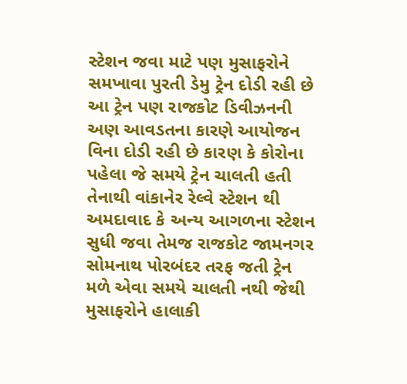સ્ટેશન જવા માટે પણ મુસાફરોને સમખાવા પુરતી ડેમુ ટ્રેન દોડી રહી છે આ ટ્રેન પણ રાજકોટ ડિવીઝનની અણ આવડતના કારણે આયોજન વિના દોડી રહી છે કારણ કે કોરોના પહેલા જે સમયે ટ્રેન ચાલતી હતી તેનાથી વાંકાનેર રેલ્વે સ્ટેશન થી અમદાવાદ કે અન્ય આગળના સ્ટેશન સુધી જવા તેમજ રાજકોટ જામનગર સોમનાથ પોરબંદર તરફ જતી ટ્રેન મળે એવા સમયે ચાલતી નથી જેથી મુસાફરોને હાલાકી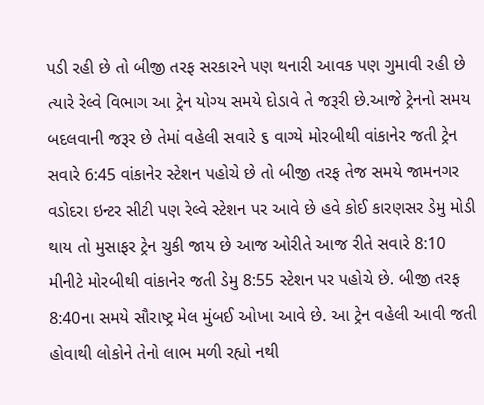પડી રહી છે તો બીજી તરફ સરકારને પણ થનારી આવક પણ ગુમાવી રહી છે ત્યારે રેલ્વે વિભાગ આ ટ્રેન યોગ્ય સમયે દોડાવે તે જરૂરી છે.આજે ટ્રેનનો સમય બદલવાની જરૂર છે તેમાં વહેલી સવારે ૬ વાગ્યે મોરબીથી વાંકાનેર જતી ટ્રેન સવારે 6:45 વાંકાનેર સ્ટેશન પહોચે છે તો બીજી તરફ તેજ સમયે જામનગર વડોદરા ઇન્ટર સીટી પણ રેલ્વે સ્ટેશન પર આવે છે હવે કોઈ કારણસર ડેમુ મોડી થાય તો મુસાફર ટ્રેન ચુકી જાય છે આજ ઓરીતે આજ રીતે સવારે 8:10 મીનીટે મોરબીથી વાંકાનેર જતી ડેમુ 8:55 સ્ટેશન પર પહોચે છે. બીજી તરફ 8:40ના સમયે સૌરાષ્ટ્ર મેલ મુંબઈ ઓખા આવે છે. આ ટ્રેન વહેલી આવી જતી હોવાથી લોકોને તેનો લાભ મળી રહ્યો નથી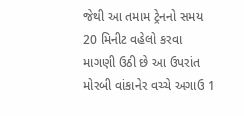જેથી આ તમામ ટ્રેનનો સમય 20 મિનીટ વહેલો કરવા માગણી ઉઠી છે આ ઉપરાંત મોરબી વાંકાનેર વચ્ચે અગાઉ 1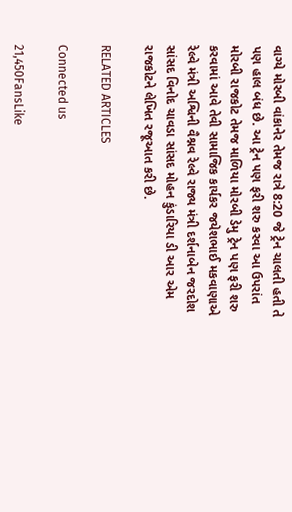વાગ્યે મોરબી વાંકાનેર તેમજ રાત્રે 8:20 જે ટ્રેન ચાલતી હતી તે પણ હાલ બંધ છે. આ ટ્રેન પણ ફરી શરુ કરવા આ ઉપરાંત મોરબી રાજકોટ તેમજ માળિયા મોરબી ડેમુ ટ્રેન પણ ફરી શરુ કરવામાં આવે તેવી સામાજિક કાર્યકર જયેશભાઈ મકવાણાએ રેલ્વે મંત્રી અશ્વિની વૈશ્નવ રેલ્વે રાજ્ય મંત્રી દર્શનાબેન જરદોશ સાંસદ વિનોદ ચાવડા સાંસદ મોહન કુંડારિયા ડી આર એમ રાજકોટને લેખિત રજૂઆત કરી છે.

RELATED ARTICLES

Connected us

21,450FansLike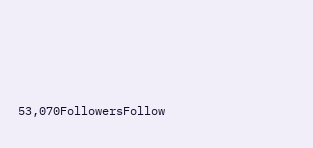53,070FollowersFollow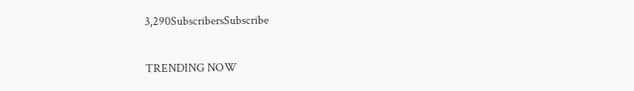3,290SubscribersSubscribe

TRENDING NOW